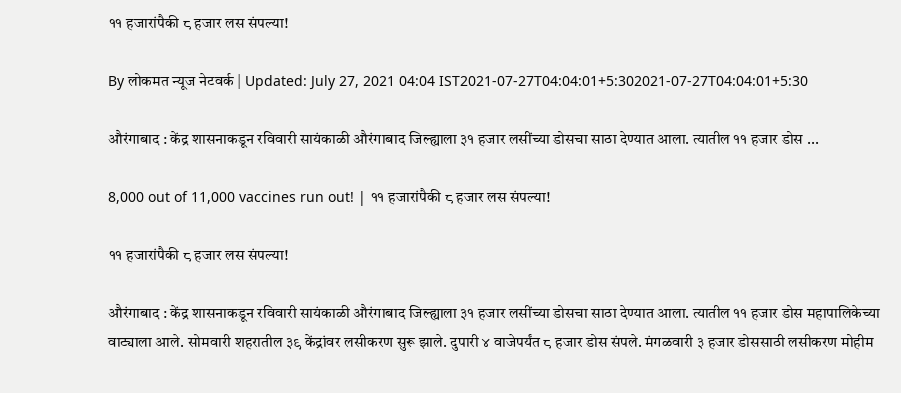११ हजारांपैकी ८ हजार लस संपल्या!

By लोकमत न्यूज नेटवर्क | Updated: July 27, 2021 04:04 IST2021-07-27T04:04:01+5:302021-07-27T04:04:01+5:30

औरंगाबाद : केंद्र शासनाकडून रविवारी सायंकाळी औरंगाबाद जिल्ह्याला ३१ हजार लसींच्या डोसचा साठा देण्यात आला. त्यातील ११ हजार डोस ...

8,000 out of 11,000 vaccines run out! | ११ हजारांपैकी ८ हजार लस संपल्या!

११ हजारांपैकी ८ हजार लस संपल्या!

औरंगाबाद : केंद्र शासनाकडून रविवारी सायंकाळी औरंगाबाद जिल्ह्याला ३१ हजार लसींच्या डोसचा साठा देण्यात आला. त्यातील ११ हजार डोस महापालिकेच्या वाट्याला आले. सोमवारी शहरातील ३९ केंद्रांवर लसीकरण सुरू झाले. दुपारी ४ वाजेपर्यंत ८ हजार डोस संपले. मंगळवारी ३ हजार डोससाठी लसीकरण मोहीम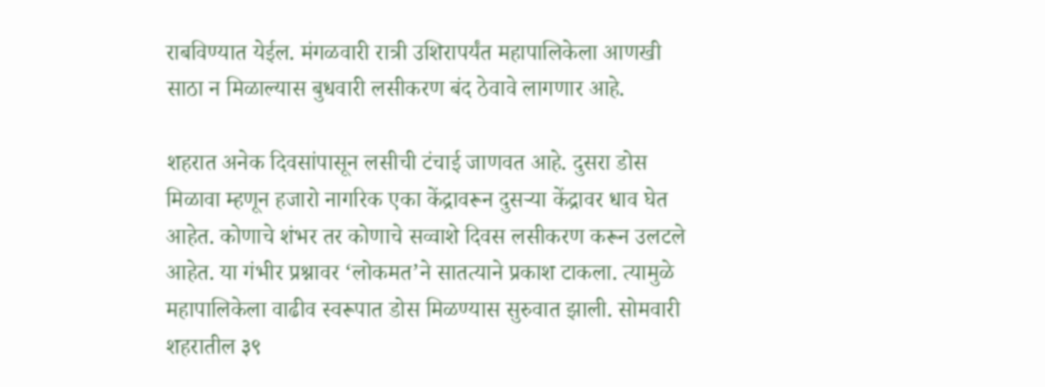राबविण्यात येईल. मंगळवारी रात्री उशिरापर्यंत महापालिकेला आणखी साठा न मिळाल्यास बुधवारी लसीकरण बंद ठेवावे लागणार आहे.

शहरात अनेक दिवसांपासून लसीची टंचाई जाणवत आहे. दुसरा डोस मिळावा म्हणून हजारो नागरिक एका केंद्रावरून दुसऱ्या केंद्रावर धाव घेत आहेत. कोणाचे शंभर तर कोणाचे सव्वाशे दिवस लसीकरण करून उलटले आहेत. या गंभीर प्रश्नावर ‘लोकमत’ने सातत्याने प्रकाश टाकला. त्यामुळे महापालिकेला वाढीव स्वरूपात डोस मिळण्यास सुरुवात झाली. सोमवारी शहरातील ३९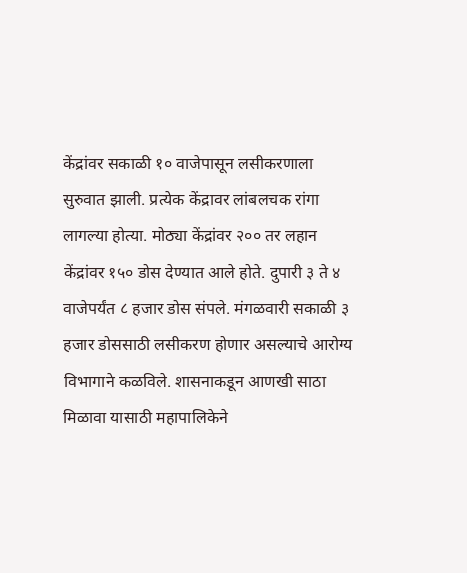केंद्रांवर सकाळी १० वाजेपासून लसीकरणाला सुरुवात झाली. प्रत्येक केंद्रावर लांबलचक रांगा लागल्या होत्या. मोठ्या केंद्रांवर २०० तर लहान केंद्रांवर १५० डोस देण्यात आले होते. दुपारी ३ ते ४ वाजेपर्यंत ८ हजार डोस संपले. मंगळवारी सकाळी ३ हजार डोससाठी लसीकरण होणार असल्याचे आरोग्य विभागाने कळविले. शासनाकडून आणखी साठा मिळावा यासाठी महापालिकेने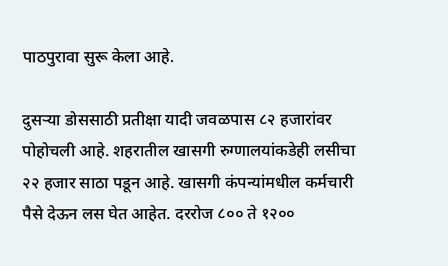पाठपुरावा सुरू केला आहे.

दुसऱ्या डोससाठी प्रतीक्षा यादी जवळपास ८२ हजारांवर पोहोचली आहे. शहरातील खासगी रुग्णालयांकडेही लसीचा २२ हजार साठा पडून आहे. खासगी कंपन्यांमधील कर्मचारी पैसे देऊन लस घेत आहेत. दररोज ८०० ते १२००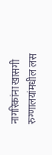नागरिकांना खासगी रुग्णालयांमधील लस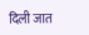दिली जात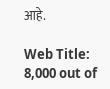आहे.

Web Title: 8,000 out of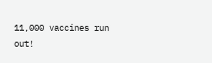11,000 vaccines run out!